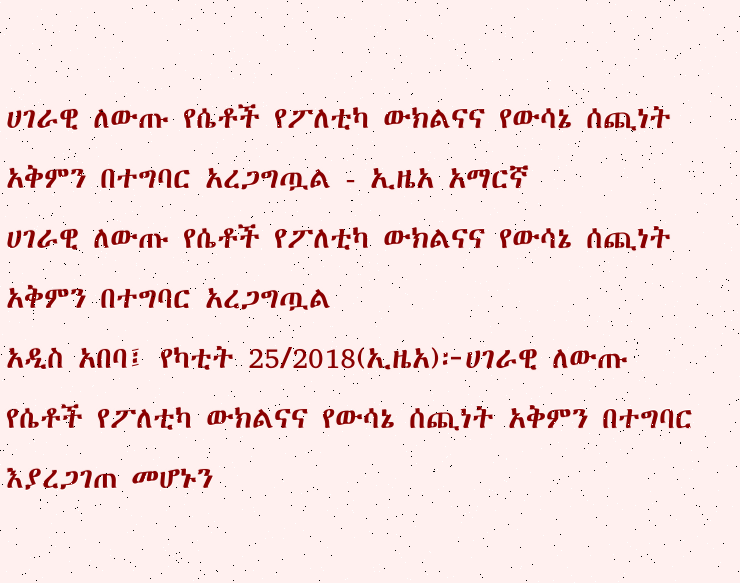ሀገራዊ ለውጡ የሴቶች የፖለቲካ ውክልናና የውሳኔ ሰጪነት አቅምን በተግባር አረጋግጧል - ኢዜአ አማርኛ
ሀገራዊ ለውጡ የሴቶች የፖለቲካ ውክልናና የውሳኔ ሰጪነት አቅምን በተግባር አረጋግጧል
አዲስ አበባ፤ የካቲት 25/2018(ኢዜአ)፦ሀገራዊ ለውጡ የሴቶች የፖለቲካ ውክልናና የውሳኔ ሰጪነት አቅምን በተግባር እያረጋገጠ መሆኑን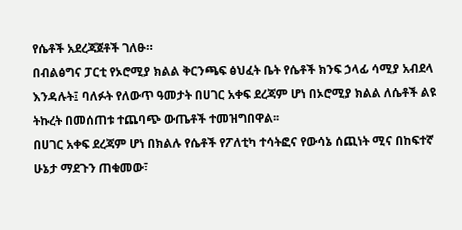የሴቶች አደረጃጀቶች ገለፁ።
በብልፅግና ፓርቲ የኦሮሚያ ክልል ቅርንጫፍ ፅህፈት ቤት የሴቶች ክንፍ ኃላፊ ሳሚያ አብደላ እንዳሉት፤ ባለፉት የለውጥ ዓመታት በሀገር አቀፍ ደረጃም ሆነ በኦሮሚያ ክልል ለሴቶች ልዩ ትኩረት በመሰጠቱ ተጨባጭ ውጤቶች ተመዝግበዋል፡፡
በሀገር አቀፍ ደረጃም ሆነ በክልሉ የሴቶች የፖለቲካ ተሳትፎና የውሳኔ ሰጪነት ሚና በከፍተኛ ሁኔታ ማደጉን ጠቁመው፣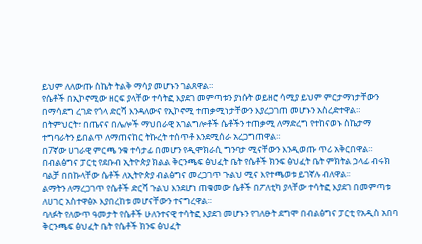ይህም ለለውጡ ስኬት ትልቅ ማሳያ መሆኑን ገልጸዋል።
የሴቶች በኢኮኖሚው ዘርፍ ያላቸው ተሳትፎ እያደገ መምጣቱን ያነሱት ወይዘሮ ሳሚያ ይህም ምርታማነታቸውን በማሳደግ ረገድ የጎላ ድርሻ እንዳለውና የኢኮኖሚ ተጠቃሚነታቸውን እያረጋገጠ መሆኑን አስረድተዋል።
በትምህርት፣ በጤናና በሌሎች ማህበራዊ አገልግሎቶች ሴቶችን ተጠቃሚ ለማድረግ የተከናወኑ ስኬታማ ተግባራትን ይበልጥ ለማጠናከር ትኩረት ተሰጥቶ እንደሚሰራ አረጋግጠዋል።
በ7ኛው ሀገራዊ ምርጫ ንቁ ተሳታፊ በመሆን የዲሞክራሲ ግንባታ ሚናቸውን እንዲወጡ ጥሪ አቅርበዋል።
በብልፅግና ፓርቲ የደቡብ ኢትዮጵያ ክልል ቅርንጫፍ ፅህፈት ቤት የሴቶች ክንፍ ፅህፈት ቤት ምክትል ኃላፊ ብሩክ ባልቻ በበኩላቸው ሴቶች ለኢትዮጵያ ብልፅግና መረጋገጥ ጉልህ ሚና እየተጫወቱ ይገኛሉ ብለዋል፡፡
ልማትን ለማረጋገጥ የሴቶች ድርሻ ጉልህ እንደሆነ ጠቁመው ሴቶች በፖለቲካ ያላቸው ተሳትፎ እያደገ በመምጣቱ ለሀገር አስተዋፅኦ እያበረከቱ መሆናቸውን ተናግረዋል።
ባለፉት የለውጥ ዓመታት የሴቶች ሁለንተናዊ ተሳትፎ እያደገ መሆኑን የገለፁት ደግሞ በብልፅግና ፓርቲ የአዲስ አበባ ቅርንጫፍ ፅህፈት ቤት የሴቶች ክንፍ ፅህፈት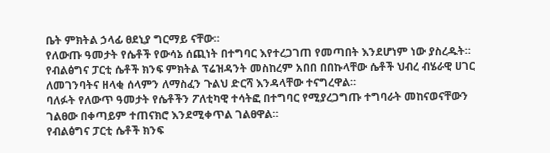ቤት ምክትል ኃላፊ ፀደኒያ ግርማይ ናቸው።
የለውጡ ዓመታት የሴቶች የውሳኔ ሰጪነት በተግባር እየተረጋገጠ የመጣበት እንደሆነም ነው ያስረዱት።
የብልፅግና ፓርቲ ሴቶች ክንፍ ምክትል ፕሬዝዳንት መስከረም አበበ በበኩላቸው ሴቶች ህብረ ብሄራዊ ሀገር ለመገንባትና ዘላቂ ሰላምን ለማስፈን ጉልህ ድርሻ እንዳላቸው ተናግረዋል።
ባለፉት የለውጥ ዓመታት የሴቶችን ፖለቲካዊ ተሳትፎ በተግባር የሚያረጋግጡ ተግባራት መከናወናቸውን ገልፀው በቀጣይም ተጠናክሮ እንደሚቀጥል ገልፀዋል።
የብልፅግና ፓርቲ ሴቶች ክንፍ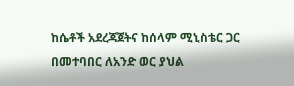ከሴቶች አደረጃጀትና ከሰላም ሚኒስቴር ጋር በመተባበር ለአንድ ወር ያህል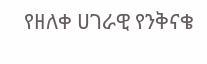የዘለቀ ሀገራዊ የንቅናቄ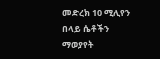መድረክ 10 ሚሊየን በላይ ሴቶችን ማወያየት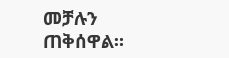መቻሉን ጠቅሰዋል።